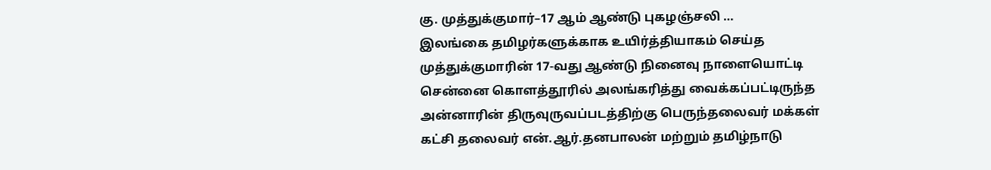கு. முத்துக்குமார்–17 ஆம் ஆண்டு புகழஞ்சலி …
இலங்கை தமிழர்களுக்காக உயிர்த்தியாகம் செய்த முத்துக்குமாரின் 17-வது ஆண்டு நினைவு நாளையொட்டி சென்னை கொளத்தூரில் அலங்கரித்து வைக்கப்பட்டிருந்த அன்னாரின் திருவுருவப்படத்திற்கு பெருந்தலைவர் மக்கள் கட்சி தலைவர் என்.ஆர்.தனபாலன் மற்றும் தமிழ்நாடு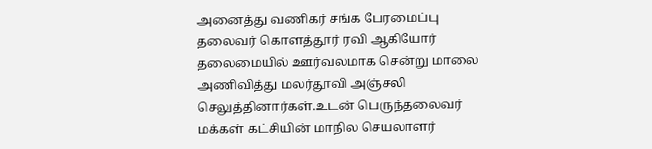அனைத்து வணிகர் சங்க பேரமைப்பு தலைவர் கொளத்தூர் ரவி ஆகியோர் தலைமையில் ஊர்வலமாக சென்று மாலை அணிவித்து மலர்தூவி அஞ்சலி செலுத்தினார்கள்.உடன் பெருந்தலைவர் மக்கள் கட்சியின் மாநில செயலாளர்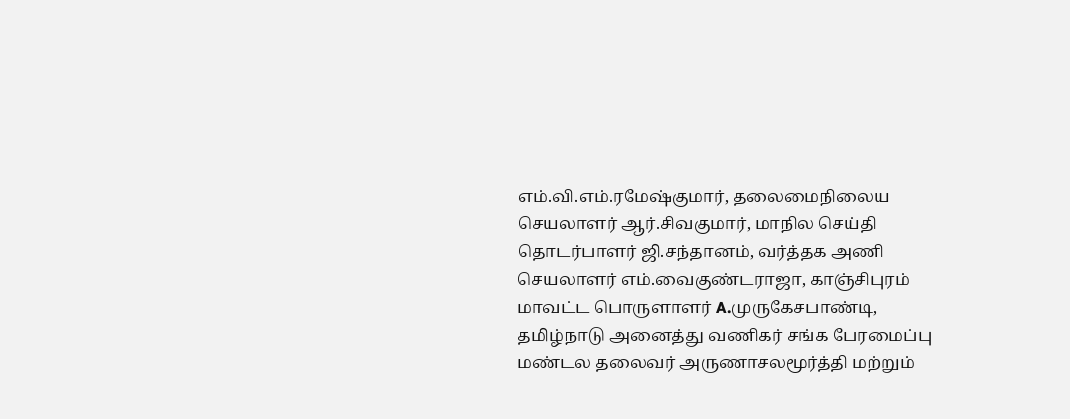எம்.வி.எம்.ரமேஷ்குமார், தலைமைநிலைய செயலாளர் ஆர்.சிவகுமார், மாநில செய்தி தொடர்பாளர் ஜி.சந்தானம், வர்த்தக அணி செயலாளர் எம்.வைகுண்டராஜா, காஞ்சிபுரம் மாவட்ட பொருளாளர் A.முருகேசபாண்டி, தமிழ்நாடு அனைத்து வணிகர் சங்க பேரமைப்பு மண்டல தலைவர் அருணாசலமூர்த்தி மற்றும்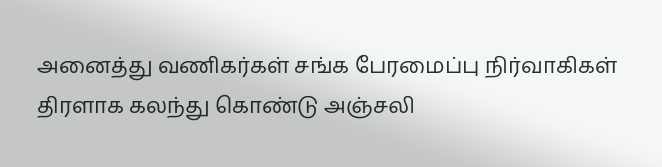அனைத்து வணிகர்கள் சங்க பேரமைப்பு நிர்வாகிகள் திரளாக கலந்து கொண்டு அஞ்சலி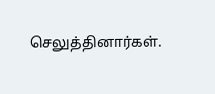செலுத்தினார்கள்.